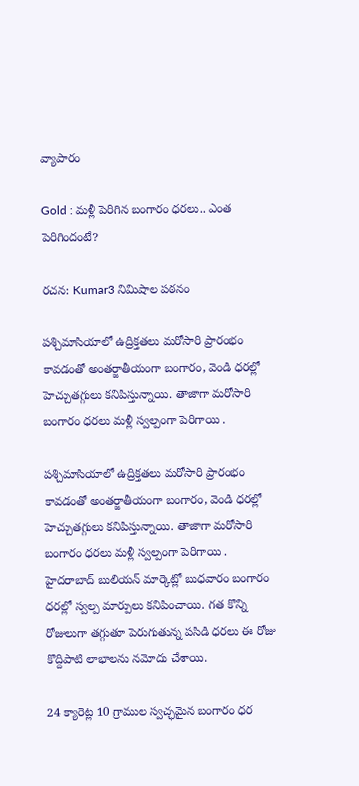వ్యాపారం

Gold : మళ్లీ పెరిగిన బంగారం ధరలు.. ఎంత పెరిగిందంటే?

రచన: Kumar3 నిమిషాల పఠనం

పశ్చిమాసియాలో ఉద్రిక్తతలు మరోసారి ప్రారంభం కావడంతో అంతర్జాతీయంగా బంగారం, వెండి ధరల్లో హెచ్చుతగ్గులు కనిపిస్తున్నాయి. తాజాగా మరోసారి బంగారం ధరలు మళ్లీ స్వల్పంగా పెరిగాయి .

పశ్చిమాసియాలో ఉద్రిక్తతలు మరోసారి ప్రారంభం కావడంతో అంతర్జాతీయంగా బంగారం, వెండి ధరల్లో హెచ్చుతగ్గులు కనిపిస్తున్నాయి. తాజాగా మరోసారి బంగారం ధరలు మళ్లీ స్వల్పంగా పెరిగాయి . హైదరాబాద్ బులియన్ మార్కెట్లో బుధవారం బంగారం ధరల్లో స్వల్ప మార్పులు కనిపించాయి. గత కొన్ని రోజులుగా తగ్గుతూ పెరుగుతున్న పసిడి ధరలు ఈ రోజు కొద్దిపాటి లాభాలను నమోదు చేశాయి.

24 క్యారెట్ల 10 గ్రాముల స్వచ్ఛమైన బంగారం ధర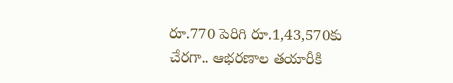రూ.770 పెరిగి రూ.1,43,570కు చేరగా.. ఆభరణాల తయారీకి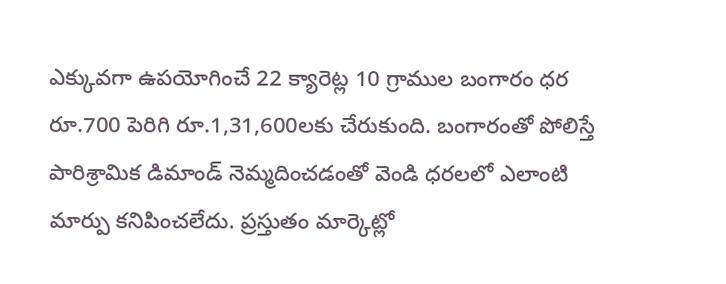ఎక్కువగా ఉపయోగించే 22 క్యారెట్ల 10 గ్రాముల బంగారం ధర రూ.700 పెరిగి రూ.1,31,600లకు చేరుకుంది. బంగారంతో పోలిస్తే పారిశ్రామిక డిమాండ్ నెమ్మదించడంతో వెండి ధరలలో ఎలాంటి మార్పు కనిపించలేదు. ప్రస్తుతం మార్కెట్లో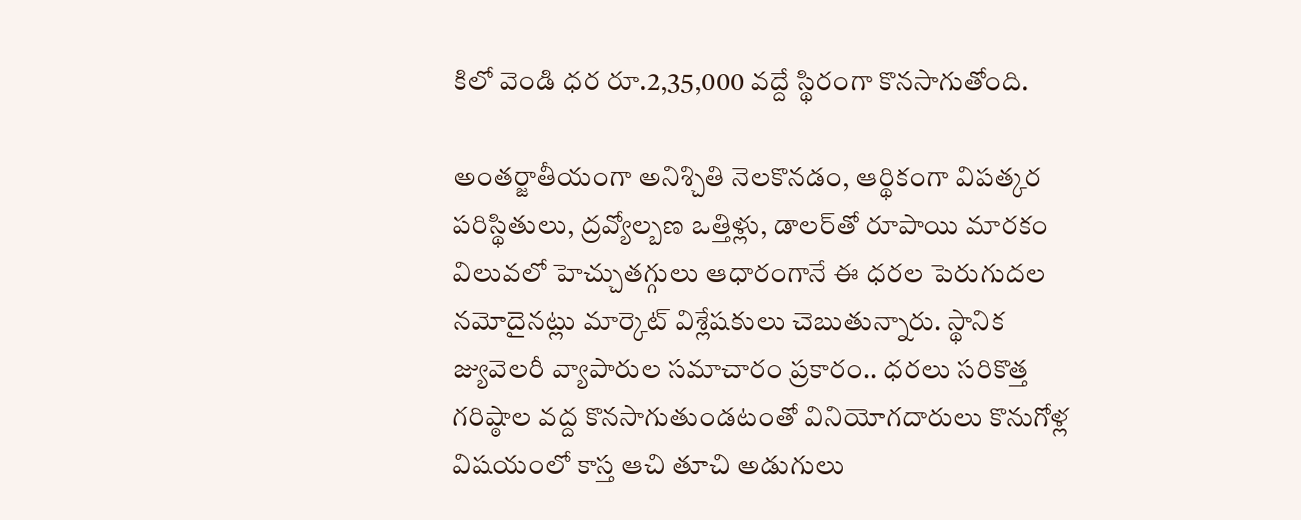కిలో వెండి ధర రూ.2,35,000 వద్దే స్థిరంగా కొనసాగుతోంది.

అంతర్జాతీయంగా అనిశ్చితి నెలకొనడం, ఆర్థికంగా విపత్కర పరిస్థితులు, ద్రవ్యోల్బణ ఒత్తిళ్లు, డాలర్‌తో రూపాయి మారకం విలువలో హెచ్చుతగ్గులు ఆధారంగానే ఈ ధరల పెరుగుదల నమోదైనట్లు మార్కెట్ విశ్లేషకులు చెబుతున్నారు. స్థానిక జ్యువెలరీ వ్యాపారుల సమాచారం ప్రకారం.. ధరలు సరికొత్త గరిష్ఠాల వద్ద కొనసాగుతుండటంతో వినియోగదారులు కొనుగోళ్ల విషయంలో కాస్త ఆచి తూచి అడుగులు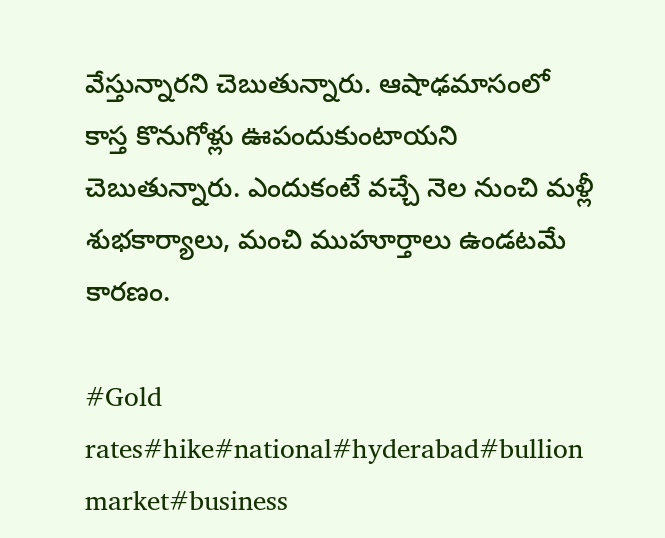వేస్తున్నారని చెబుతున్నారు. ఆషాఢమాసంలో కాస్త కొనుగోళ్లు ఊపందుకుంటాయని చెబుతున్నారు. ఎందుకంటే వచ్చే నెల నుంచి మళ్లీ శుభకార్యాలు, మంచి ముహూర్తాలు ఉండటమే కారణం.

#Gold rates#hike#national#hyderabad#bullion market#business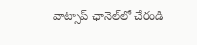వాట్సాప్ ఛానెల్‌లో చేరండి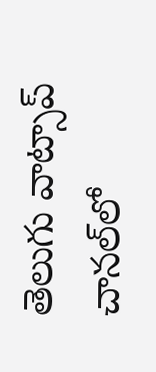తెలుగు వాట్సాప్ చానల్‌లో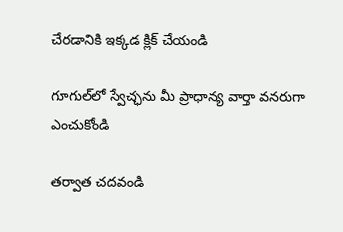చేరడానికి ఇక్కడ క్లిక్ చేయండి

గూగుల్‌లో స్వేచ్ఛను మీ ప్రాధాన్య వార్తా వనరుగా ఎంచుకోండి

తర్వాత చదవండి